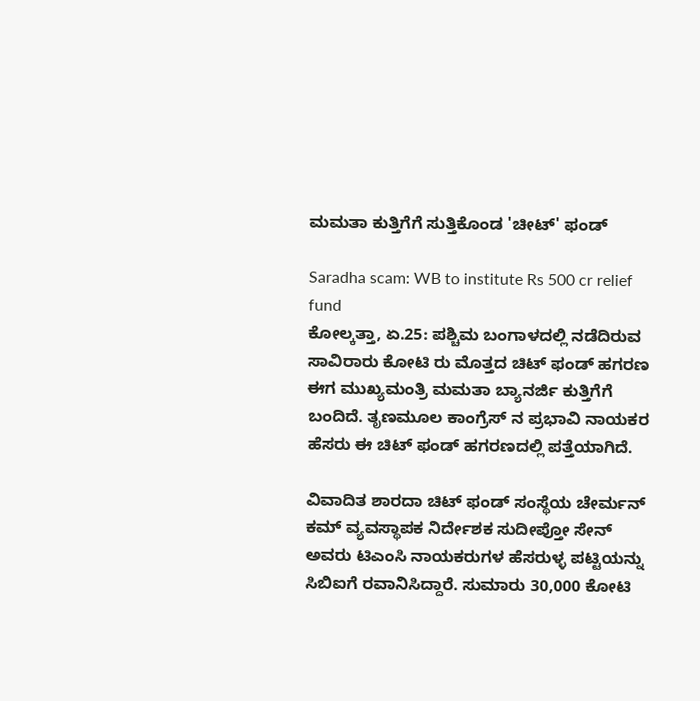ಮಮತಾ ಕುತ್ತಿಗೆಗೆ ಸುತ್ತಿಕೊಂಡ 'ಚೀಟ್' ಫಂಡ್

Saradha scam: WB to institute Rs 500 cr relief fund
ಕೋಲ್ಕತ್ತಾ, ಏ.25: ಪಶ್ಚಿಮ ಬಂಗಾಳದಲ್ಲಿ ನಡೆದಿರುವ ಸಾವಿರಾರು ಕೋಟಿ ರು ಮೊತ್ತದ ಚಿಟ್ ಫಂಡ್ ಹಗರಣ ಈಗ ಮುಖ್ಯಮಂತ್ರಿ ಮಮತಾ ಬ್ಯಾನರ್ಜಿ ಕುತ್ತಿಗೆಗೆ ಬಂದಿದೆ. ತೃಣಮೂಲ ಕಾಂಗ್ರೆಸ್ ನ ಪ್ರಭಾವಿ ನಾಯಕರ ಹೆಸರು ಈ ಚಿಟ್ ಫಂಡ್ ಹಗರಣದಲ್ಲಿ ಪತ್ತೆಯಾಗಿದೆ.

ವಿವಾದಿತ ಶಾರದಾ ಚಿಟ್ ಫಂಡ್ ಸಂಸ್ಥೆಯ ಚೇರ್ಮನ್ ಕಮ್ ವ್ಯವಸ್ಥಾಪಕ ನಿರ್ದೇಶಕ ಸುದೀಪ್ತೋ ಸೇನ್ ಅವರು ಟಿಎಂಸಿ ನಾಯಕರುಗಳ ಹೆಸರುಳ್ಳ ಪಟ್ಟಿಯನ್ನು ಸಿಬಿಐಗೆ ರವಾನಿಸಿದ್ದಾರೆ. ಸುಮಾರು 30,000 ಕೋಟಿ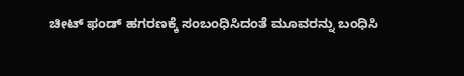ಚೀಟ್ ಫಂಡ್ ಹಗರಣಕ್ಕೆ ಸಂಬಂಧಿಸಿದಂತೆ ಮೂವರನ್ನು ಬಂಧಿಸಿ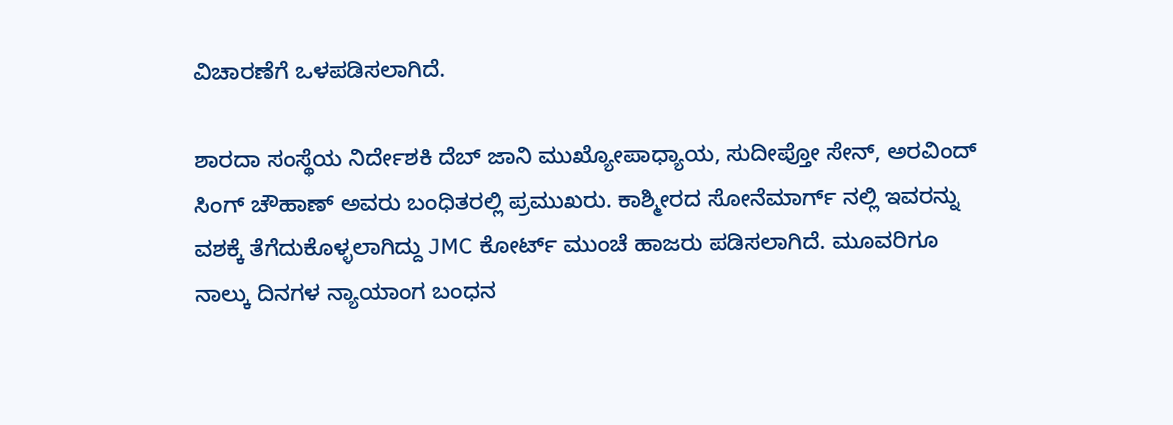ವಿಚಾರಣೆಗೆ ಒಳಪಡಿಸಲಾಗಿದೆ.

ಶಾರದಾ ಸಂಸ್ಥೆಯ ನಿರ್ದೇಶಕಿ ದೆಬ್ ಜಾನಿ ಮುಖ್ಯೋಪಾಧ್ಯಾಯ, ಸುದೀಪ್ತೋ ಸೇನ್, ಅರವಿಂದ್ ಸಿಂಗ್ ಚೌಹಾಣ್ ಅವರು ಬಂಧಿತರಲ್ಲಿ ಪ್ರಮುಖರು. ಕಾಶ್ಮೀರದ ಸೋನೆಮಾರ್ಗ್ ನಲ್ಲಿ ಇವರನ್ನು ವಶಕ್ಕೆ ತೆಗೆದುಕೊಳ್ಳಲಾಗಿದ್ದು JMC ಕೋರ್ಟ್ ಮುಂಚೆ ಹಾಜರು ಪಡಿಸಲಾಗಿದೆ. ಮೂವರಿಗೂ ನಾಲ್ಕು ದಿನಗಳ ನ್ಯಾಯಾಂಗ ಬಂಧನ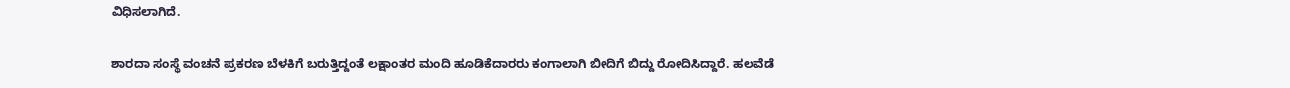ವಿಧಿಸಲಾಗಿದೆ.

ಶಾರದಾ ಸಂಸ್ಥೆ ವಂಚನೆ ಪ್ರಕರಣ ಬೆಳಕಿಗೆ ಬರುತ್ತಿದ್ದಂತೆ ಲಕ್ಷಾಂತರ ಮಂದಿ ಹೂಡಿಕೆದಾರರು ಕಂಗಾಲಾಗಿ ಬೀದಿಗೆ ಬಿದ್ದು ರೋದಿಸಿದ್ದಾರೆ. ಹಲವೆಡೆ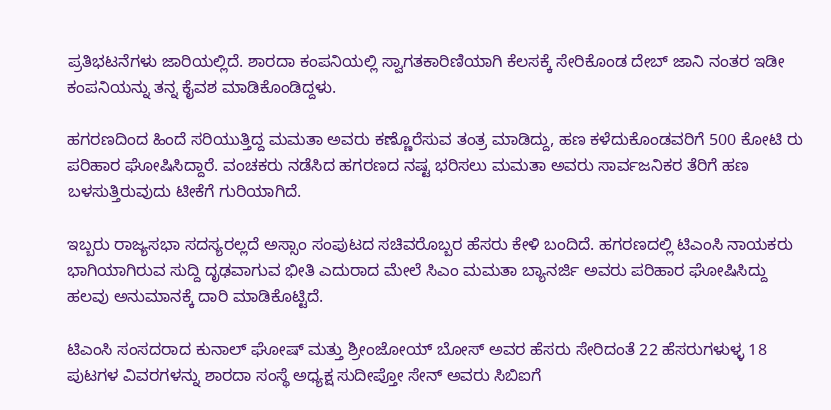ಪ್ರತಿಭಟನೆಗಳು ಜಾರಿಯಲ್ಲಿದೆ. ಶಾರದಾ ಕಂಪನಿಯಲ್ಲಿ ಸ್ವಾಗತಕಾರಿಣಿಯಾಗಿ ಕೆಲಸಕ್ಕೆ ಸೇರಿಕೊಂಡ ದೇಬ್ ಜಾನಿ ನಂತರ ಇಡೀ ಕಂಪನಿಯನ್ನು ತನ್ನ ಕೈವಶ ಮಾಡಿಕೊಂಡಿದ್ದಳು.

ಹಗರಣದಿಂದ ಹಿಂದೆ ಸರಿಯುತ್ತಿದ್ದ ಮಮತಾ ಅವರು ಕಣ್ಣೊರೆಸುವ ತಂತ್ರ ಮಾಡಿದ್ದು, ಹಣ ಕಳೆದುಕೊಂಡವರಿಗೆ 500 ಕೋಟಿ ರು ಪರಿಹಾರ ಘೋಷಿಸಿದ್ದಾರೆ. ವಂಚಕರು ನಡೆಸಿದ ಹಗರಣದ ನಷ್ಟ ಭರಿಸಲು ಮಮತಾ ಅವರು ಸಾರ್ವಜನಿಕರ ತೆರಿಗೆ ಹಣ ಬಳಸುತ್ತಿರುವುದು ಟೀಕೆಗೆ ಗುರಿಯಾಗಿದೆ.

ಇಬ್ಬರು ರಾಜ್ಯಸಭಾ ಸದಸ್ಯರಲ್ಲದೆ ಅಸ್ಸಾಂ ಸಂಪುಟದ ಸಚಿವರೊಬ್ಬರ ಹೆಸರು ಕೇಳಿ ಬಂದಿದೆ. ಹಗರಣದಲ್ಲಿ ಟಿಎಂಸಿ ನಾಯಕರು ಭಾಗಿಯಾಗಿರುವ ಸುದ್ದಿ ದೃಢವಾಗುವ ಭೀತಿ ಎದುರಾದ ಮೇಲೆ ಸಿಎಂ ಮಮತಾ ಬ್ಯಾನರ್ಜಿ ಅವರು ಪರಿಹಾರ ಘೋಷಿಸಿದ್ದು ಹಲವು ಅನುಮಾನಕ್ಕೆ ದಾರಿ ಮಾಡಿಕೊಟ್ಟಿದೆ.

ಟಿಎಂಸಿ ಸಂಸದರಾದ ಕುನಾಲ್ ಘೋಷ್ ಮತ್ತು ಶ್ರೀಂಜೋಯ್ ಬೋಸ್ ಅವರ ಹೆಸರು ಸೇರಿದಂತೆ 22 ಹೆಸರುಗಳುಳ್ಳ 18 ಪುಟಗಳ ವಿವರಗಳನ್ನು ಶಾರದಾ ಸಂಸ್ಥೆ ಅಧ್ಯಕ್ಷ ಸುದೀಪ್ತೋ ಸೇನ್ ಅವರು ಸಿಬಿಐಗೆ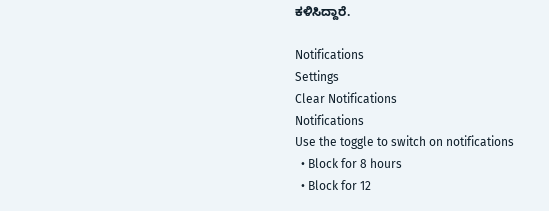ಕಳಿಸಿದ್ದಾರೆ.

Notifications
Settings
Clear Notifications
Notifications
Use the toggle to switch on notifications
  • Block for 8 hours
  • Block for 12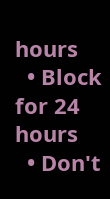hours
  • Block for 24 hours
  • Don't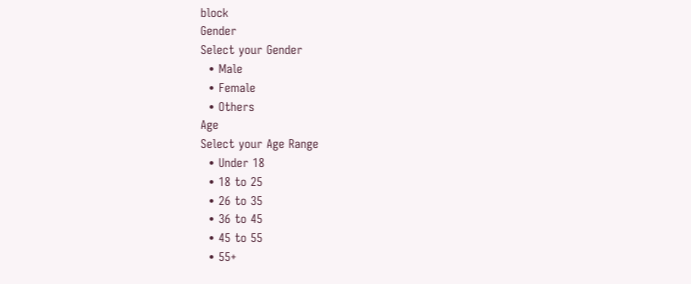block
Gender
Select your Gender
  • Male
  • Female
  • Others
Age
Select your Age Range
  • Under 18
  • 18 to 25
  • 26 to 35
  • 36 to 45
  • 45 to 55
  • 55+